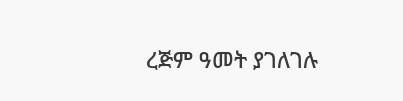ረጅም ዓመት ያገለገሉ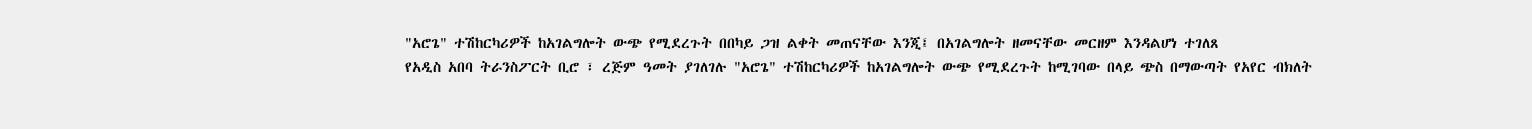"አሮጌ" ተሽከርካሪዎች ከአገልግሎት ውጭ የሚደረጉት በበካይ ጋዝ ልቀት መጠናቸው እንጂ፤ በአገልግሎት ዘመናቸው መርዘም እንዳልሆነ ተገለጸ
የአዲስ አበባ ትራንስፖርት ቢሮ ፣ ረጅም ዓመት ያገለገሉ "አሮጌ" ተሽከርካሪዎች ከአገልግሎት ውጭ የሚደረጉት ከሚገባው በላይ ጭስ በማውጣት የአየር ብክለት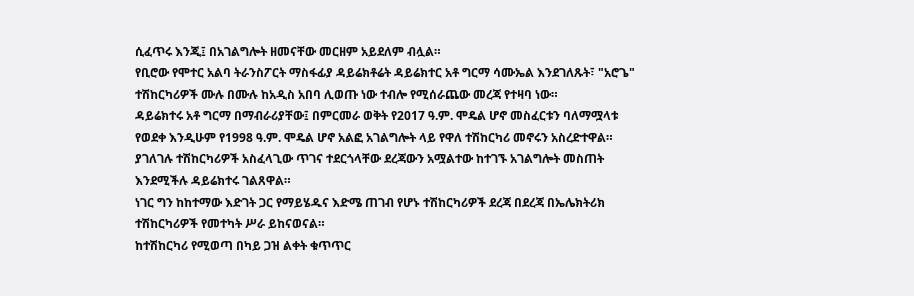ሲፈጥሩ እንጂ፤ በአገልግሎት ዘመናቸው መርዘም አይደለም ብሏል።
የቢሮው የሞተር አልባ ትራንስፖርት ማስፋፊያ ዳይሬክቶሬት ዳይሬክተር አቶ ግርማ ሳሙኤል እንደገለጹት፣ "አሮጌ" ተሽከርካሪዎች ሙሉ በሙሉ ከአዲስ አበባ ሊወጡ ነው ተብሎ የሚሰራጨው መረጃ የተዛባ ነው።
ዳይሬክተሩ አቶ ግርማ በማብራሪያቸው፤ በምርመራ ወቅት የ2017 ዓ.ም. ሞዴል ሆኖ መስፈርቱን ባለማሟላቱ የወደቀ እንዲሁም የ1998 ዓ.ም. ሞዴል ሆኖ አልፎ አገልግሎት ላይ የዋለ ተሽከርካሪ መኖሩን አስረድተዋል።
ያገለገሉ ተሽከርካሪዎች አስፈላጊው ጥገና ተደርጎላቸው ደረጃውን አሟልተው ከተገኙ አገልግሎት መስጠት እንደሚችሉ ዳይሬክተሩ ገልጸዋል።
ነገር ግን ከከተማው እድገት ጋር የማይሄዱና እድሜ ጠገብ የሆኑ ተሽከርካሪዎች ደረጃ በደረጃ በኤሌክትሪክ ተሽከርካሪዎች የመተካት ሥራ ይከናወናል።
ከተሽከርካሪ የሚወጣ በካይ ጋዝ ልቀት ቁጥጥር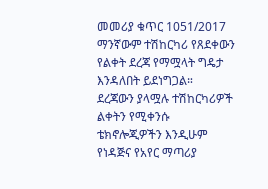መመሪያ ቁጥር 1051/2017 ማንኛውም ተሽከርካሪ የጸደቀውን የልቀት ደረጃ የማሟላት ግዴታ እንዳለበት ይደነግጋል።
ደረጃውን ያላሟሉ ተሽከርካሪዎች ልቀትን የሚቀንሱ ቴክኖሎጂዎችን እንዲሁም የነዳጅና የአየር ማጣሪያ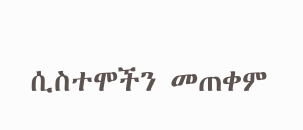ሲስተሞችን መጠቀም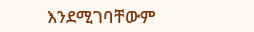እንደሚገባቸውም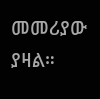መመሪያው ያዛል።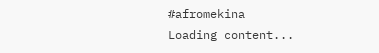#afromekina
Loading content...